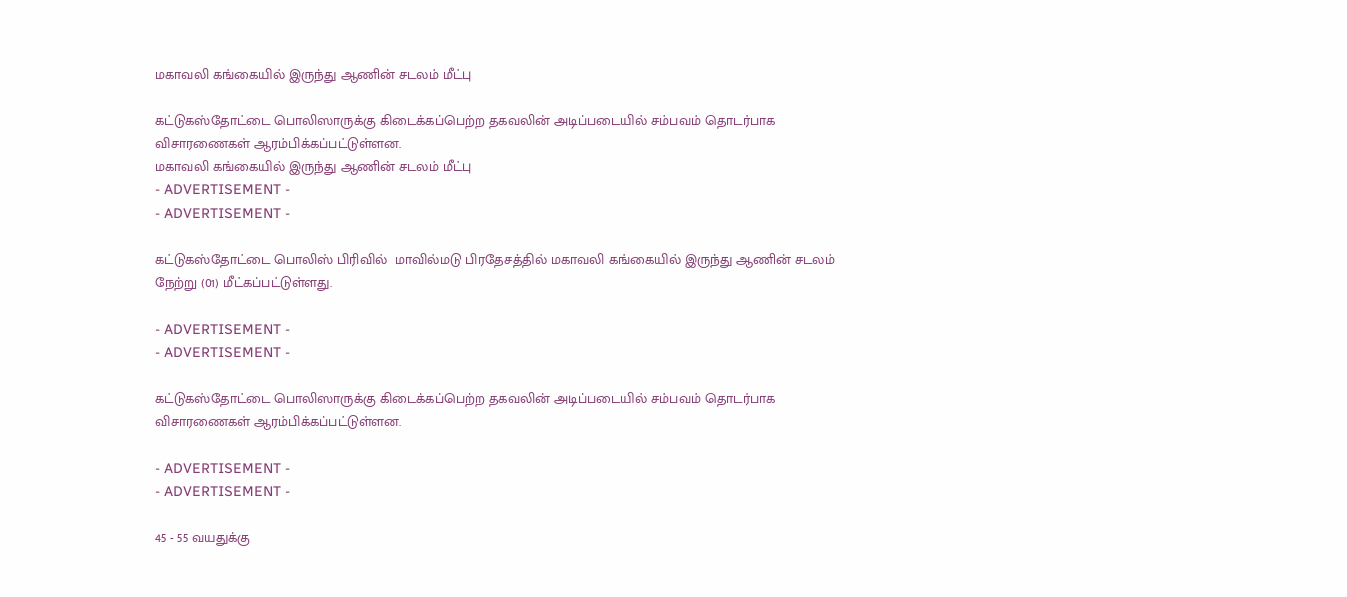மகாவலி கங்கையில் இருந்து ஆணின் சடலம் மீட்பு

கட்டுகஸ்தோட்டை பொலிஸாருக்கு கிடைக்கப்பெற்ற தகவலின் அடிப்படையில் சம்பவம் தொடர்பாக விசாரணைகள் ஆரம்பிக்கப்பட்டுள்ளன.
மகாவலி கங்கையில் இருந்து ஆணின் சடலம் மீட்பு
- ADVERTISEMENT -
- ADVERTISEMENT -

கட்டுகஸ்தோட்டை பொலிஸ் பிரிவில்  மாவில்மடு பிரதேசத்தில் மகாவலி கங்கையில் இருந்து ஆணின் சடலம் நேற்று (01) மீட்கப்பட்டுள்ளது.

- ADVERTISEMENT -
- ADVERTISEMENT -

கட்டுகஸ்தோட்டை பொலிஸாருக்கு கிடைக்கப்பெற்ற தகவலின் அடிப்படையில் சம்பவம் தொடர்பாக விசாரணைகள் ஆரம்பிக்கப்பட்டுள்ளன.

- ADVERTISEMENT -
- ADVERTISEMENT -

45 - 55 வயதுக்கு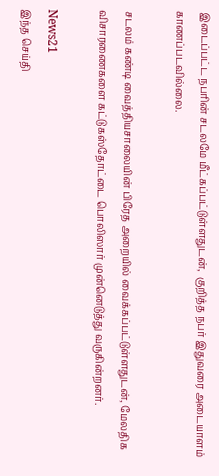இடைப்பட்ட நபரின் சடலமே மீட்கப்பட்டுள்ளதுடன்,  குறித்த நபர் இதுவரை அடையாளம் காணப்படவில்லை.

சடலம் கண்டி வைத்தியசாலையின் பிரேத அறையில் வைக்கப்பட்டுள்ளதுடன், மேலதிக விசாரணைகளை கட்டுகஸ்தோட்டை பொலிஸார் முன்னெடுத்து வருகின்றனர்.

News21
இந்த செய்தி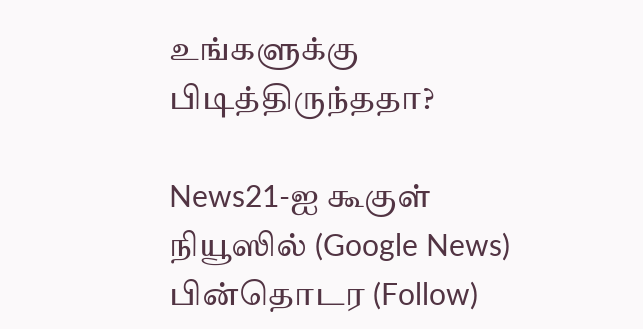உங்களுக்கு பிடித்திருந்ததா?

News21-ஐ கூகுள் நியூஸில் (Google News) பின்தொடர (Follow)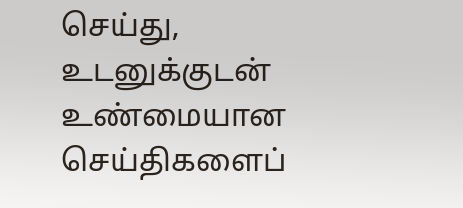செய்து, உடனுக்குடன் உண்மையான செய்திகளைப்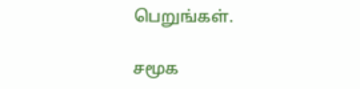பெறுங்கள்.

சமூக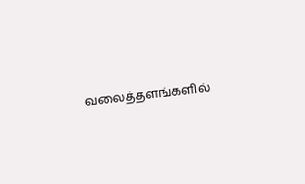வலைத்தளங்களில்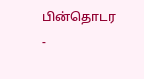பின்தொடர
-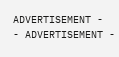ADVERTISEMENT -
- ADVERTISEMENT -